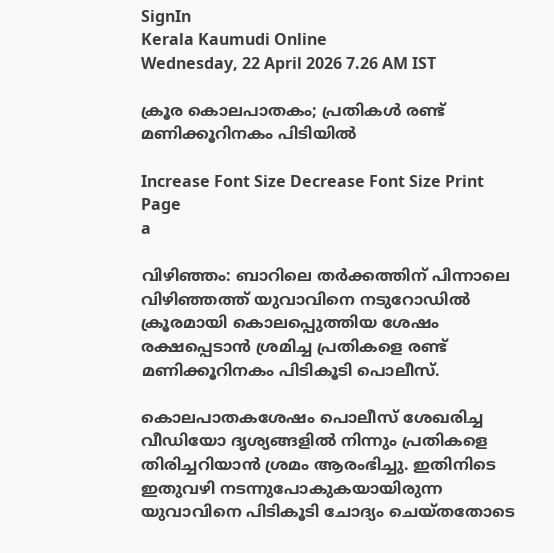SignIn
Kerala Kaumudi Online
Wednesday, 22 April 2026 7.26 AM IST

ക്രൂര കൊലപാതകം; പ്രതികൾ രണ്ട് മണിക്കൂറിനകം പിടിയിൽ

Increase Font Size Decrease Font Size Print Page
a

വിഴിഞ്ഞം: ബാറിലെ തർക്കത്തിന് പിന്നാലെ വിഴിഞ്ഞത്ത് യുവാവിനെ നടുറോഡിൽ ക്രൂരമായി കൊലപ്പെുത്തിയ ശേഷം രക്ഷപ്പെടാൻ ശ്രമിച്ച പ്രതികളെ രണ്ട് മണിക്കൂറിനകം പിടികൂടി പൊലീസ്.

കൊലപാതകശേഷം പൊലീസ് ശേഖരിച്ച വീഡിയോ ദൃശ്യങ്ങളിൽ നിന്നും പ്രതികളെ തിരിച്ചറിയാൻ ശ്രമം ആരംഭിച്ചു. ഇതിനിടെ ഇതുവഴി നടന്നുപോകുകയായിരുന്ന യുവാവിനെ പിടികൂടി ചോദ്യം ചെയ്തതോടെ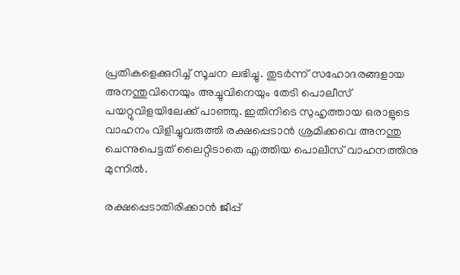പ്രതികളെക്കുറിച്ച് സൂചന ലഭിച്ചു. തുടർന്ന് സഹോദരങ്ങളായ അനന്തുവിനെയും അച്ചുവിനെയും തേടി പൊലീസ് പയറ്റുവിളയിലേക്ക് പാഞ്ഞു. ഇതിനിടെ സുഹൃത്തായ ഒരാളുടെ വാഹനം വിളിച്ചുവരുത്തി രക്ഷപ്പെടാൻ ശ്രമിക്കവെ അനന്തു ചെന്നുപെട്ടത് ലൈറ്റിടാതെ എത്തിയ പൊലീസ് വാഹനത്തിനു മുന്നിൽ.

രക്ഷപ്പെടാതിരിക്കാൻ ജീപ്പ്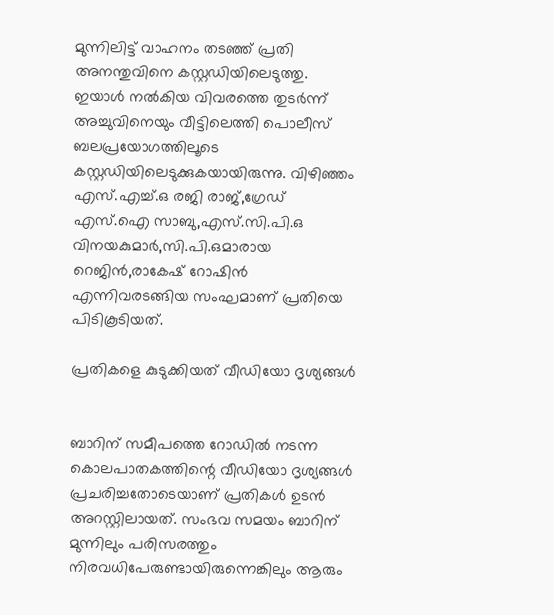മുന്നിലിട്ട് വാഹനം തടഞ്ഞ് പ്രതി അനന്തുവിനെ കസ്റ്റഡിയിലെടുത്തു. ഇയാൾ നൽകിയ വിവരത്തെ തുടർന്ന് അച്ചുവിനെയും വീട്ടിലെത്തി പൊലീസ് ബലപ്രയോഗത്തിലൂടെ കസ്റ്റഡിയിലെടുക്കുകയായിരുന്നു. വിഴിഞ്ഞം എസ്.എച്ച്.ഒ രജി രാജ്,ഗ്രേഡ് എസ്.ഐ സാബു,എസ്.സി.പി.ഒ വിനയകുമാർ,സി.പി.ഒമാരായ റെജിൻ,രാകേഷ് റോഷിൻ എന്നിവരടങ്ങിയ സംഘമാണ് പ്രതിയെ പിടികൂടിയത്.

പ്രതികളെ കുടുക്കിയത് വീഡിയോ ദൃശ്യങ്ങൾ


ബാറിന് സമീപത്തെ റോഡിൽ നടന്ന കൊലപാതകത്തിന്റെ വീഡിയോ ദൃശ്യങ്ങൾ പ്രചരിച്ചതോടെയാണ് പ്രതികൾ ഉടൻ അറസ്റ്റിലായത്. സംഭവ സമയം ബാറിന് മുന്നിലും പരിസരത്തും നിരവധിപേരുണ്ടായിരുന്നെങ്കിലും ആരും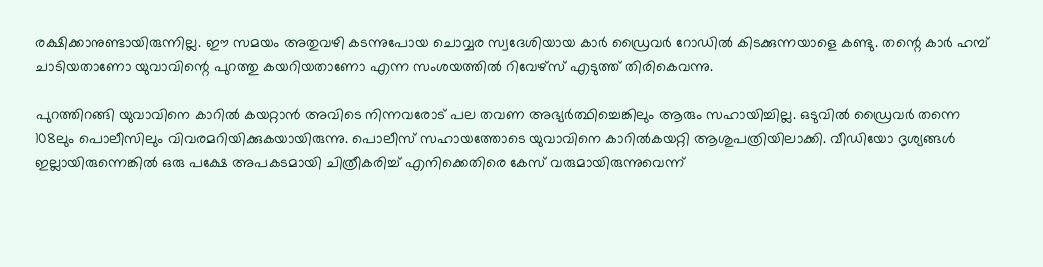രക്ഷിക്കാനുണ്ടായിരുന്നില്ല. ഈ സമയം അതുവഴി കടന്നുപോയ ചൊവ്വര സ്വദേശിയായ കാർ ഡ്രൈവർ റോഡിൽ കിടക്കുന്നയാളെ കണ്ടു. തന്റെ കാർ ഹമ്പ് ചാടിയതാണോ യുവാവിന്റെ പുറത്തു കയറിയതാണോ എന്ന സംശയത്തിൽ റിവേഴ്സ് എടുത്ത് തിരികെവന്നു.

പുറത്തിറങ്ങി യുവാവിനെ കാറിൽ കയറ്റാൻ അവിടെ നിന്നവരോട് പല തവണ അഭ്യർത്ഥിച്ചെങ്കിലും ആരും സഹായിച്ചില്ല. ഒടുവിൽ ഡ്രൈവർ തന്നെ 108ലും പൊലീസിലും വിവരമറിയിക്കുകയായിരുന്നു. പൊലീസ് സഹായത്തോടെ യുവാവിനെ കാറിൽകയറ്റി ആശുപത്രിയിലാക്കി. വീഡിയോ ദൃശ്യങ്ങൾ ഇല്ലായിരുന്നെങ്കിൽ ഒരു പക്ഷേ അപകടമായി ചിത്രീകരിച്ച് എനിക്കെതിരെ കേസ് വരുമായിരുന്നുവെന്ന്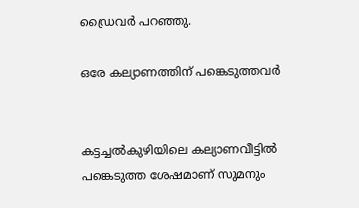ഡ്രൈവർ പറഞ്ഞു.

ഒരേ കല്യാണത്തിന് പങ്കെടുത്തവർ


കട്ടച്ചൽകുഴിയിലെ കല്യാണവീട്ടിൽ പങ്കെടുത്ത ശേഷമാണ് സുമനും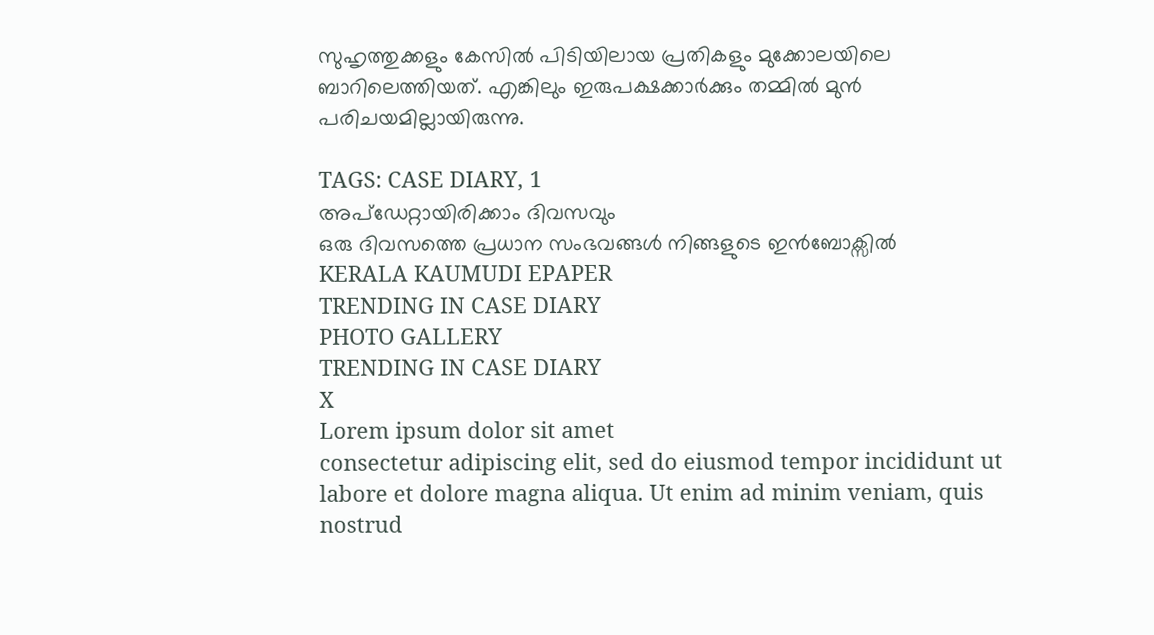സുഹൃത്തുക്കളും കേസിൽ പിടിയിലായ പ്രതികളും മുക്കോലയിലെ ബാറിലെത്തിയത്. എങ്കിലും ഇരുപക്ഷക്കാർക്കും തമ്മിൽ മുൻ പരിചയമില്ലായിരുന്നു.

TAGS: CASE DIARY, 1
അപ്ഡേറ്റായിരിക്കാം ദിവസവും
ഒരു ദിവസത്തെ പ്രധാന സംഭവങ്ങൾ നിങ്ങളുടെ ഇൻബോക്സിൽ
KERALA KAUMUDI EPAPER
TRENDING IN CASE DIARY
PHOTO GALLERY
TRENDING IN CASE DIARY
X
Lorem ipsum dolor sit amet
consectetur adipiscing elit, sed do eiusmod tempor incididunt ut labore et dolore magna aliqua. Ut enim ad minim veniam, quis nostrud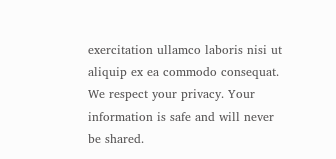exercitation ullamco laboris nisi ut aliquip ex ea commodo consequat.
We respect your privacy. Your information is safe and will never be shared.